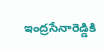ఇంద్రసేనారెడ్డికి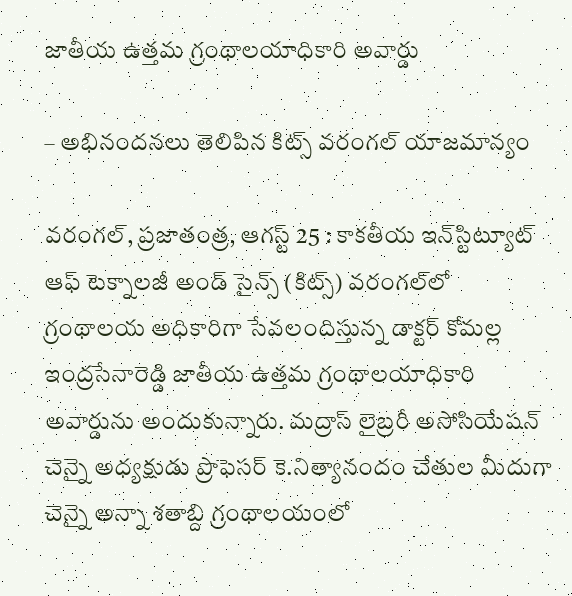జాతీయ ఉత్తమ గ్రంథాలయాధికారి అవార్డు

– అభినందనలు తెలిపిన కిట్స్‌ వరంగల్‌ యాజమాన్యం

వరంగల్‌, ప్రజాతంత్ర, ఆగస్ట్‌ 25 : కాకతీయ ఇన్‌స్టిట్యూట్‌ ఆఫ్‌ టెక్నాలజీ అండ్‌ సైన్స్‌ (కిట్స్‌) వరంగల్‌లో గ్రంథాలయ అధికారిగా సేవలందిస్తున్న డాక్టర్‌ కోమల్ల ఇంద్రసేనారెడ్డి జాతీయ ఉత్తమ గ్రంథాలయాధికారి అవార్డును అందుకున్నారు. మద్రాస్‌ లైబ్రరీ అసోసియేషన్‌ చెన్నై అధ్యక్షుడు ప్రొఫెసర్‌ కె.నిత్యానందం చేతుల మీదుగా చెన్నై అన్నా శతాబ్ది గ్రంథాలయంలో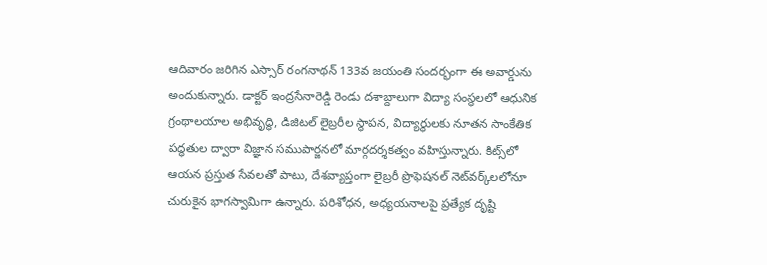ఆదివారం జరిగిన ఎస్సార్‌ రంగనాథన్‌ 133వ జయంతి సందర్భంగా ఈ అవార్డును అందుకున్నారు. డాక్టర్‌ ఇంద్రసేనారెడ్డి రెండు దశాబ్దాలుగా విద్యా సంస్థలలో ఆధునిక గ్రంథాలయాల అభివృద్ధి, డిజిటల్‌ లైబ్రరీల స్థాపన, విద్యార్థులకు నూతన సాంకేతిక పద్ధతుల ద్వారా విజ్ఞాన సముపార్జనలో మార్గదర్శకత్వం వహిస్తున్నారు. కిట్స్‌లో ఆయన ప్రస్తుత సేవలతో పాటు, దేశవ్యాప్తంగా లైబ్రరీ ప్రొఫెషనల్‌ నెట్‌వర్క్‌లలోనూ చురుకైన భాగస్వామిగా ఉన్నారు. పరిశోధన, అధ్యయనాలపై ప్రత్యేక దృష్టి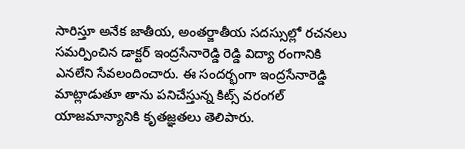సారిస్తూ అనేక జాతీయ, అంతర్జాతీయ సదస్సుల్లో రచనలు సమర్పించిన డాక్టర్‌ ఇంద్రసేనారెడ్డి రెడ్డి విద్యా రంగానికి ఎనలేని సేవలందించారు. ఈ సందర్భంగా ఇంద్రసేనారెడ్డి మాట్లాడుతూ తాను పనిచేస్తున్న కిట్స్‌ వరంగల్‌ యాజమాన్యానికి కృతజ్ఞతలు తెలిపారు.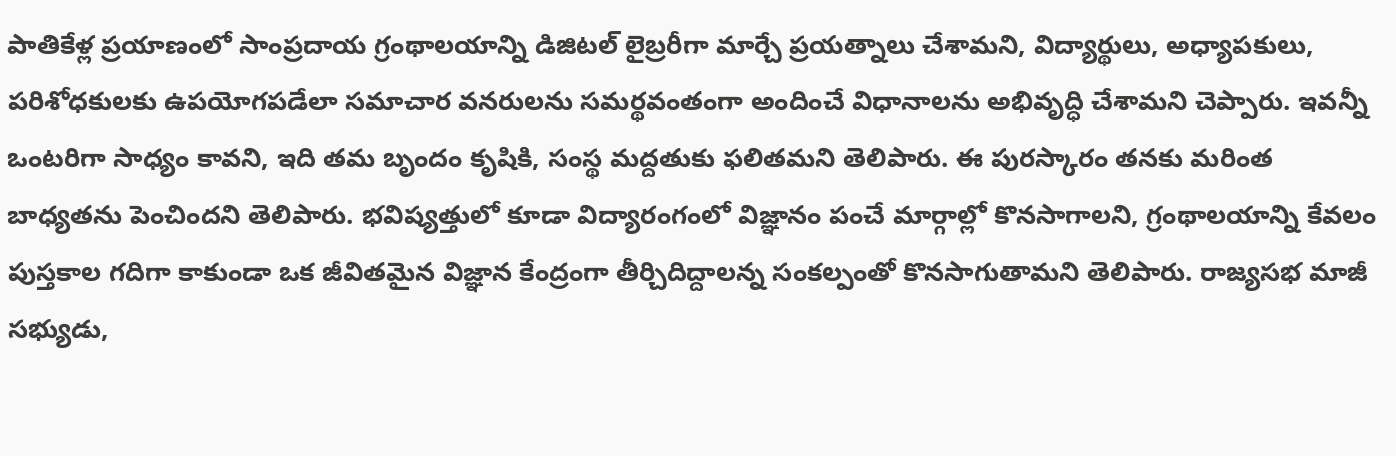పాతికేళ్ల ప్రయాణంలో సాంప్రదాయ గ్రంథాలయాన్ని డిజిటల్‌ లైబ్రరీగా మార్చే ప్రయత్నాలు చేశామని, విద్యార్థులు, అధ్యాపకులు, పరిశోధకులకు ఉపయోగపడేలా సమాచార వనరులను సమర్థవంతంగా అందించే విధానాలను అభివృద్ధి చేశామని చెప్పారు. ఇవన్నీ ఒంటరిగా సాధ్యం కావని, ఇది తమ బృందం కృషికి, సంస్థ మద్దతుకు ఫలితమని తెలిపారు. ఈ పురస్కారం తనకు మరింత బాధ్యతను పెంచిందని తెలిపారు. భవిష్యత్తులో కూడా విద్యారంగంలో విజ్ఞానం పంచే మార్గాల్లో కొనసాగాలని, గ్రంథాలయాన్ని కేవలం పుస్తకాల గదిగా కాకుండా ఒక జీవితమైన విజ్ఞాన కేంద్రంగా తీర్చిదిద్దాలన్న సంకల్పంతో కొనసాగుతామని తెలిపారు. రాజ్యసభ మాజీ సభ్యుడు,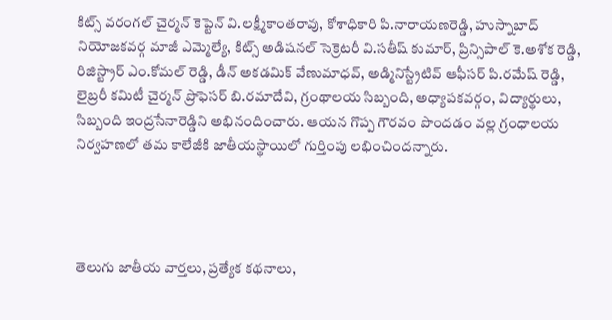కిట్స్‌ వరంగల్‌ చైర్మన్‌ కెప్టెన్‌ వి.లక్ష్మీకాంతరావు, కోశాధికారి పి.నారాయణరెడ్డి, హుస్నాబాద్‌ నియోజకవర్గ మాజీ ఎమ్మెల్యే, కిట్స్‌ అడిషనల్‌ సెక్రెటరీ వి.సతీష్‌ కుమార్‌, ప్రిన్సిపాల్‌ కె.అశోక రెడ్డి, రిజిస్ట్రార్‌ ఎం.కోమల్‌ రెడ్డి, డీన్‌ అకడమిక్‌ వేణుమాధవ్‌, అడ్మినిస్ట్రేటివ్‌ ఆఫీసర్‌ పి.రమేష్‌ రెడ్డి, లైబ్రరీ కమిటీ చైర్మన్‌ ప్రొఫెసర్‌ బి.రమాదేవి, గ్రంథాలయ సిబ్బంది, అధ్యాపకవర్గం, విద్యార్థులు, సిబ్బంది ఇంద్రసేనారెడ్డిని అభినందించారు. ఆయన గొప్ప గౌరవం పొందడం వల్ల గ్రంధాలయ నిర్వహణలో తమ కాలేజీకి జాతీయస్థాయిలో గుర్తింపు లభించిందన్నారు.




తెలుగు జాతీయ వార్తలు, ప్రత్యేక కథనాలు,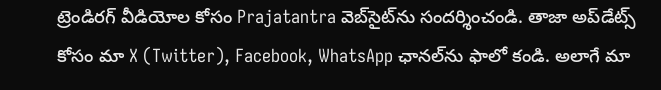ట్రెండిరగ్‌ వీడియోల కోసం Prajatantra వెబ్‌సైట్‌ను సందర్శించండి. తాజా అప్‌డేట్స్‌ కోసం మా X (Twitter), Facebook, WhatsApp ఛానల్‌ను ఫాలో కండి. అలాగే మా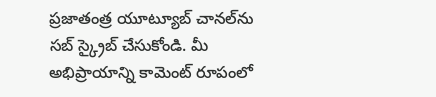ప్రజాతంత్ర యూట్యూబ్‌ చానల్‌ను సబ్‌ స్క్రైబ్‌ చేసుకోండి. మీ అభిప్రాయాన్ని కామెంట్‌ రూపంలో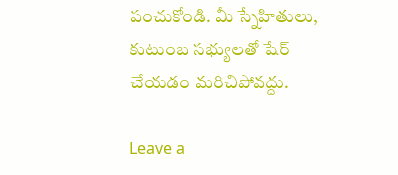పంచుకోండి. మీ స్నేహితులు, కుటుంబ సభ్యులతో షేర్‌ చేయడం మరిచిపోవద్దు.

Leave a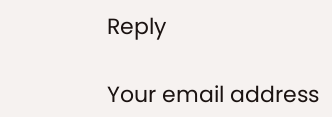Reply

Your email address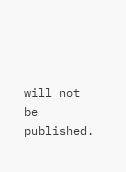will not be published.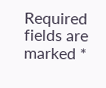Required fields are marked *